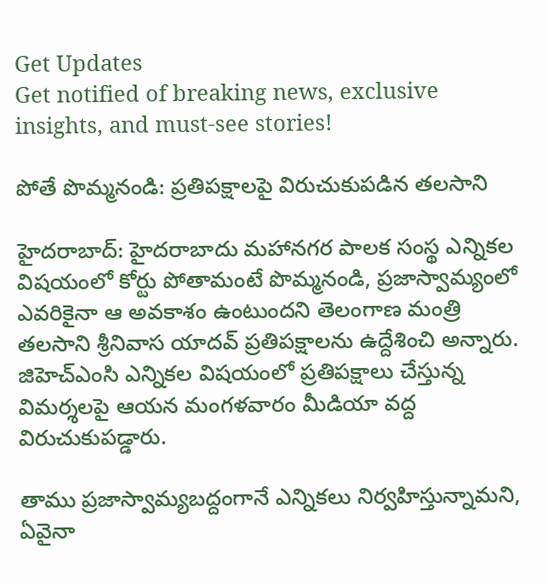Get Updates
Get notified of breaking news, exclusive insights, and must-see stories!

పోతే పొమ్మనండి: ప్రతిపక్షాలపై విరుచుకుపడిన తలసాని

హైదరాబాద్‌: హైదరాబాదు మహానగర పాలక సంస్థ ఎన్నికల విషయంలో కోర్టు పోతామంటే పొమ్మనండి, ప్రజాస్వామ్యంలో ఎవరికైనా ఆ అవకాశం ఉంటుందని తెలంగాణ మంత్రి తలసాని శ్రీనివాస యాదవ్ ప్రతిపక్షాలను ఉద్దేశించి అన్నారు. జిహెచ్ఎంసి ఎన్నికల విషయంలో ప్రతిపక్షాలు చేస్తున్న విమర్శలపై ఆయన మంగళవారం మీడియా వద్ద విరుచుకుపడ్డారు.

తాము ప్రజాస్వామ్యబద్దంగానే ఎన్నికలు నిర్వహిస్తున్నామని, ఏవైనా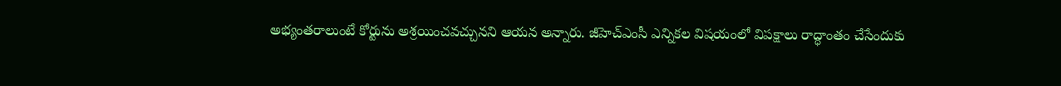అభ్యంతరాలుంటే కోర్టును అశ్రయించవచ్చునని ఆయన అన్నారు. జీహెచ్‌ఎంసీ ఎన్నికల విషయంలో విపక్షాలు రాద్ధాంతం చేసేందుకు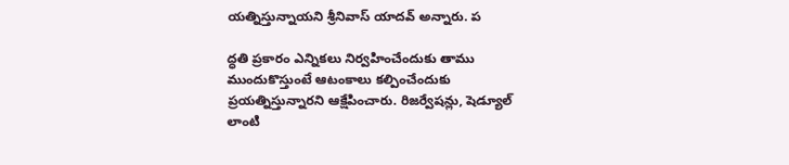యత్నిస్తున్నాయని శ్రీనివాస్‌ యాదవ్‌ అన్నారు. ప

ద్ధతి ప్రకారం ఎన్నికలు నిర్వహించేందుకు తాము ముందుకొస్తుంటే ఆటంకాలు కల్పించేందుకు ప్రయత్నిస్తున్నారని ఆక్షేపించారు. రిజర్వేషన్లు, షెడ్యూల్‌ లాంటి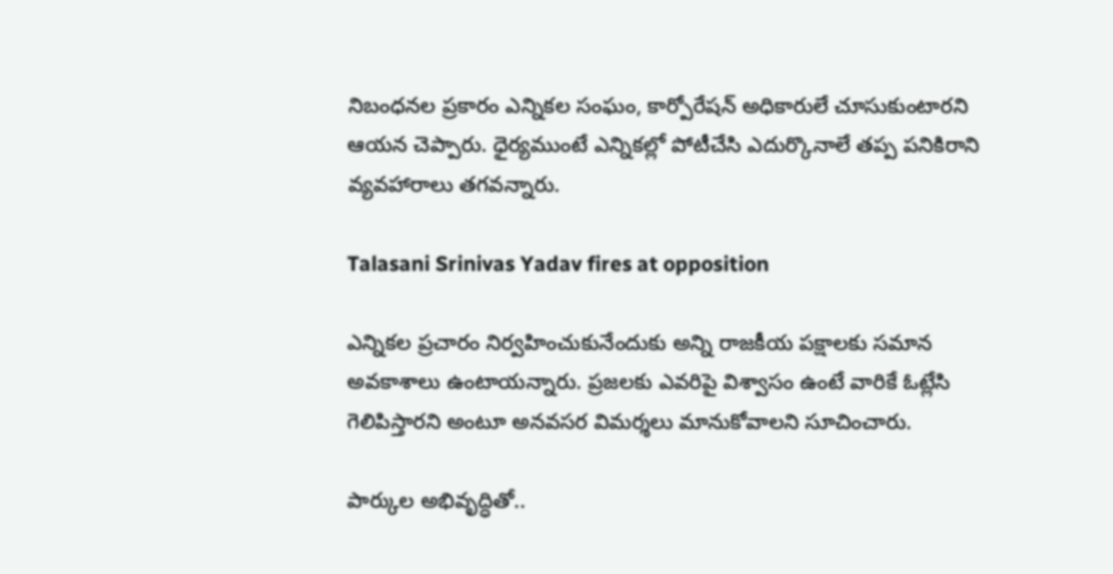నిబంధనల ప్రకారం ఎన్నికల సంఘం, కార్పోరేషన్‌ అధికారులే చూసుకుంటారని ఆయన చెప్పారు. ధైర్యముంటే ఎన్నికల్లో పోటీచేసి ఎదుర్కొనాలే తప్ప పనికిరాని వ్యవహారాలు తగవన్నారు.

Talasani Srinivas Yadav fires at opposition

ఎన్నికల ప్రచారం నిర్వహించుకునేందుకు అన్ని రాజకీయ పక్షాలకు సమాన అవకాశాలు ఉంటాయన్నారు. ప్రజలకు ఎవరిపై విశ్వాసం ఉంటే వారికే ఓట్లేసి గెలిపిస్తారని అంటూ అనవసర విమర్శలు మానుకోవాలని సూచించారు.

పార్కుల అభివృద్ధితో..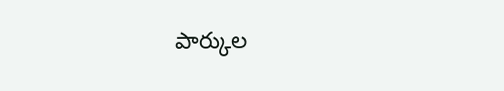పార్కుల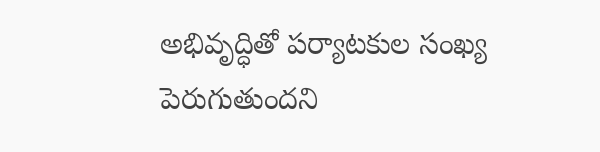అభివృద్ధితో పర్యాటకుల సంఖ్య పెరుగుతుందని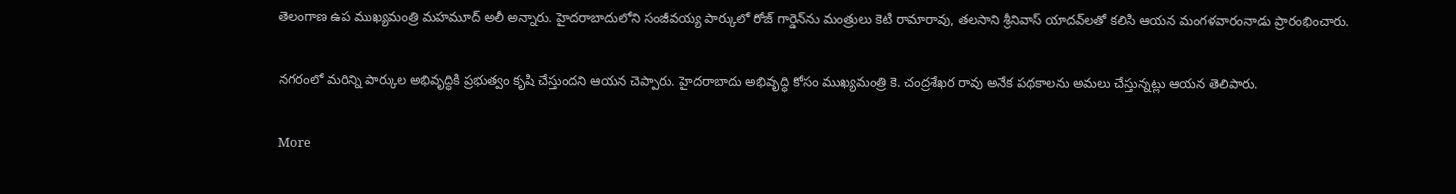తెలంగాణ ఉప ముఖ్యమంత్రి మహమూద్ అలీ అన్నారు. హైదరాబాదులోని సంజీవయ్య పార్కులో రోజ్ గార్డెన్‌ను మంత్రులు కెటి రామారావు, తలసాని శ్రీనివాస్‌ యాదవ్‌లతో కలిసి ఆయన మంగళవారంనాడు ప్రారంభించారు.

నగరంలో మరిన్ని పార్కుల అభివృద్ధికి ప్రభుత్వం కృషి చేస్తుందని ఆయన చెప్పారు. హైదరాబాదు అభివృద్ధి కోసం ముఖ్యమంత్రి కె. చంద్రశేఖర రావు అనేక పథకాలను అమలు చేస్తున్నట్లు ఆయన తెలిపారు.

More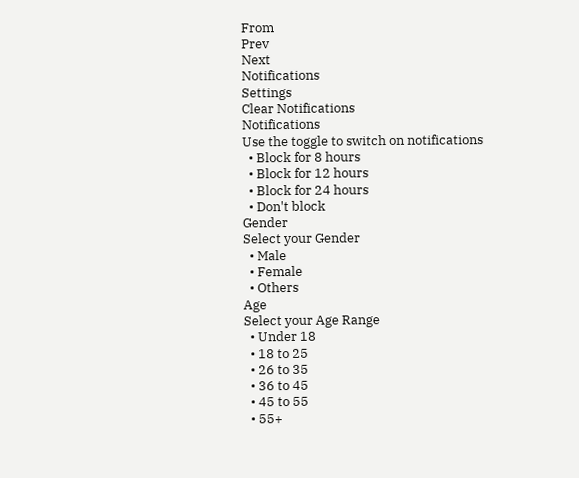From
Prev
Next
Notifications
Settings
Clear Notifications
Notifications
Use the toggle to switch on notifications
  • Block for 8 hours
  • Block for 12 hours
  • Block for 24 hours
  • Don't block
Gender
Select your Gender
  • Male
  • Female
  • Others
Age
Select your Age Range
  • Under 18
  • 18 to 25
  • 26 to 35
  • 36 to 45
  • 45 to 55
  • 55+